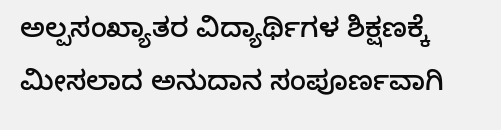ಅಲ್ಪಸಂಖ್ಯಾತರ ವಿದ್ಯಾರ್ಥಿಗಳ ಶಿಕ್ಷಣಕ್ಕೆ ಮೀಸಲಾದ ಅನುದಾನ ಸಂಪೂರ್ಣವಾಗಿ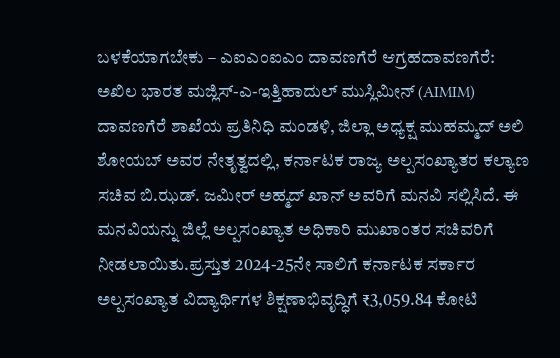ಬಳಕೆಯಾಗಬೇಕು – ಎಐಎಂಐಎಂ ದಾವಣಗೆರೆ ಆಗ್ರಹದಾವಣಗೆರೆ: ಅಖಿಲ ಭಾರತ ಮಜ್ಲಿಸ್-ಎ-ಇತ್ತಿಹಾದುಲ್ ಮುಸ್ಲಿಮೀನ್ (AIMIM) ದಾವಣಗೆರೆ ಶಾಖೆಯ ಪ್ರತಿನಿಧಿ ಮಂಡಳಿ, ಜಿಲ್ಲಾ ಅಧ್ಯಕ್ಷ ಮುಹಮ್ಮದ್ ಅಲಿ ಶೋಯಬ್ ಅವರ ನೇತೃತ್ವದಲ್ಲಿ, ಕರ್ನಾಟಕ ರಾಜ್ಯ ಅಲ್ಪಸಂಖ್ಯಾತರ ಕಲ್ಯಾಣ ಸಚಿವ ಬಿ.ಝಡ್. ಜಮೀರ್ ಅಹ್ಮದ್ ಖಾನ್ ಅವರಿಗೆ ಮನವಿ ಸಲ್ಲಿಸಿದೆ. ಈ ಮನವಿಯನ್ನು ಜಿಲ್ಲೆ ಅಲ್ಪಸಂಖ್ಯಾತ ಅಧಿಕಾರಿ ಮುಖಾಂತರ ಸಚಿವರಿಗೆ ನೀಡಲಾಯಿತು.ಪ್ರಸ್ತುತ 2024-25ನೇ ಸಾಲಿಗೆ ಕರ್ನಾಟಕ ಸರ್ಕಾರ ಅಲ್ಪಸಂಖ್ಯಾತ ವಿದ್ಯಾರ್ಥಿಗಳ ಶಿಕ್ಷಣಾಭಿವೃದ್ಧಿಗೆ ₹3,059.84 ಕೋಟಿ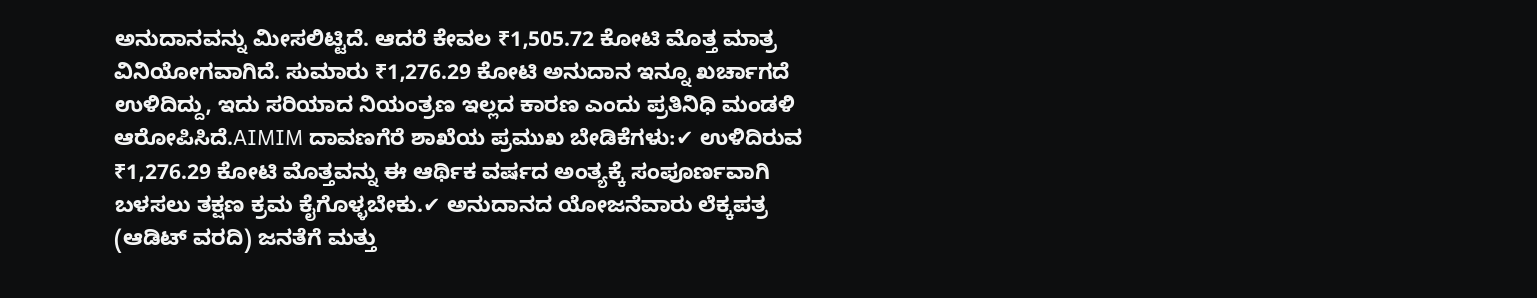ಅನುದಾನವನ್ನು ಮೀಸಲಿಟ್ಟಿದೆ. ಆದರೆ ಕೇವಲ ₹1,505.72 ಕೋಟಿ ಮೊತ್ತ ಮಾತ್ರ ವಿನಿಯೋಗವಾಗಿದೆ. ಸುಮಾರು ₹1,276.29 ಕೋಟಿ ಅನುದಾನ ಇನ್ನೂ ಖರ್ಚಾಗದೆ ಉಳಿದಿದ್ದು, ಇದು ಸರಿಯಾದ ನಿಯಂತ್ರಣ ಇಲ್ಲದ ಕಾರಣ ಎಂದು ಪ್ರತಿನಿಧಿ ಮಂಡಳಿ ಆರೋಪಿಸಿದೆ.AIMIM ದಾವಣಗೆರೆ ಶಾಖೆಯ ಪ್ರಮುಖ ಬೇಡಿಕೆಗಳು:✔ ಉಳಿದಿರುವ ₹1,276.29 ಕೋಟಿ ಮೊತ್ತವನ್ನು ಈ ಆರ್ಥಿಕ ವರ್ಷದ ಅಂತ್ಯಕ್ಕೆ ಸಂಪೂರ್ಣವಾಗಿ ಬಳಸಲು ತಕ್ಷಣ ಕ್ರಮ ಕೈಗೊಳ್ಳಬೇಕು.✔ ಅನುದಾನದ ಯೋಜನೆವಾರು ಲೆಕ್ಕಪತ್ರ (ಆಡಿಟ್ ವರದಿ) ಜನತೆಗೆ ಮತ್ತು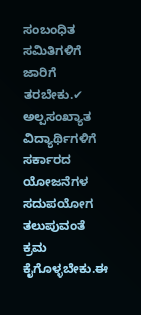ಸಂಬಂಧಿತ ಸಮಿತಿಗಳಿಗೆ ಜಾರಿಗೆ ತರಬೇಕು.✔ ಅಲ್ಪಸಂಖ್ಯಾತ ವಿದ್ಯಾರ್ಥಿಗಳಿಗೆ ಸರ್ಕಾರದ ಯೋಜನೆಗಳ ಸದುಪಯೋಗ ತಲುಪುವಂತೆ ಕ್ರಮ ಕೈಗೊಳ್ಳಬೇಕು.ಈ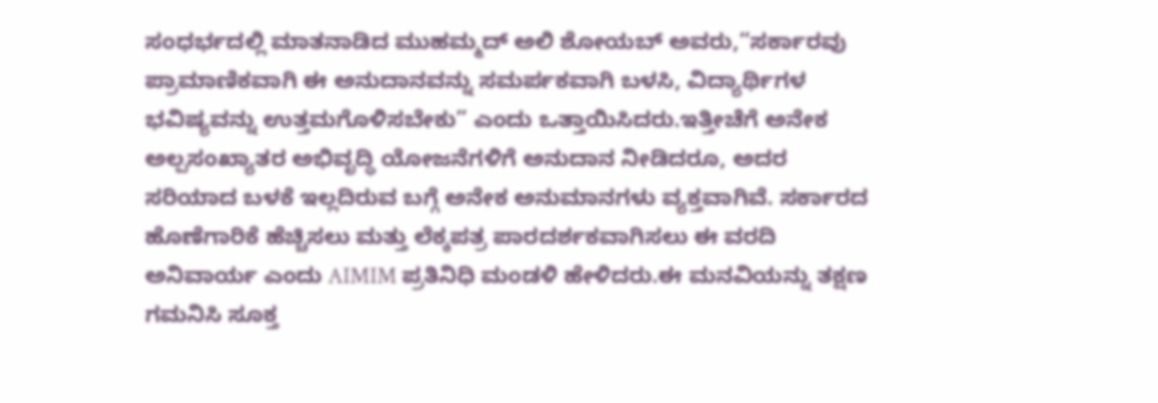ಸಂಧರ್ಭದಲ್ಲಿ ಮಾತನಾಡಿದ ಮುಹಮ್ಮದ್ ಅಲಿ ಶೋಯಬ್ ಅವರು,“ಸರ್ಕಾರವು ಪ್ರಾಮಾಣಿಕವಾಗಿ ಈ ಅನುದಾನವನ್ನು ಸಮರ್ಪಕವಾಗಿ ಬಳಸಿ, ವಿದ್ಯಾರ್ಥಿಗಳ ಭವಿಷ್ಯವನ್ನು ಉತ್ತಮಗೊಳಿಸಬೇಕು” ಎಂದು ಒತ್ತಾಯಿಸಿದರು.ಇತ್ತೀಚೆಗೆ ಅನೇಕ ಅಲ್ಪಸಂಖ್ಯಾತರ ಅಭಿವೃದ್ಧಿ ಯೋಜನೆಗಳಿಗೆ ಅನುದಾನ ನೀಡಿದರೂ, ಅದರ ಸರಿಯಾದ ಬಳಕೆ ಇಲ್ಲದಿರುವ ಬಗ್ಗೆ ಅನೇಕ ಅನುಮಾನಗಳು ವ್ಯಕ್ತವಾಗಿವೆ. ಸರ್ಕಾರದ ಹೊಣೆಗಾರಿಕೆ ಹೆಚ್ಚಿಸಲು ಮತ್ತು ಲೆಕ್ಕಪತ್ರ ಪಾರದರ್ಶಕವಾಗಿಸಲು ಈ ವರದಿ ಅನಿವಾರ್ಯ ಎಂದು AIMIM ಪ್ರತಿನಿಧಿ ಮಂಡಳಿ ಹೇಳಿದರು.ಈ ಮನವಿಯನ್ನು ತಕ್ಷಣ ಗಮನಿಸಿ ಸೂಕ್ತ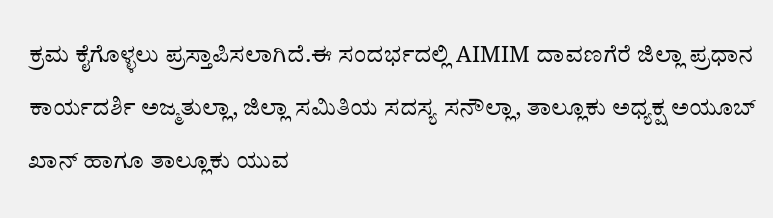ಕ್ರಮ ಕೈಗೊಳ್ಳಲು ಪ್ರಸ್ತಾಪಿಸಲಾಗಿದೆ.ಈ ಸಂದರ್ಭದಲ್ಲಿ AIMIM ದಾವಣಗೆರೆ ಜಿಲ್ಲಾ ಪ್ರಧಾನ ಕಾರ್ಯದರ್ಶಿ ಅಜ್ಮತುಲ್ಲಾ, ಜಿಲ್ಲಾ ಸಮಿತಿಯ ಸದಸ್ಯ ಸನೌಲ್ಲಾ, ತಾಲ್ಲೂಕು ಅಧ್ಯಕ್ಷ ಅಯೂಬ್ ಖಾನ್ ಹಾಗೂ ತಾಲ್ಲೂಕು ಯುವ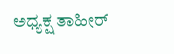ಅಧ್ಯಕ್ಷ ತಾಹೀರ್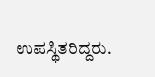ಉಪಸ್ಥಿತರಿದ್ದರು.